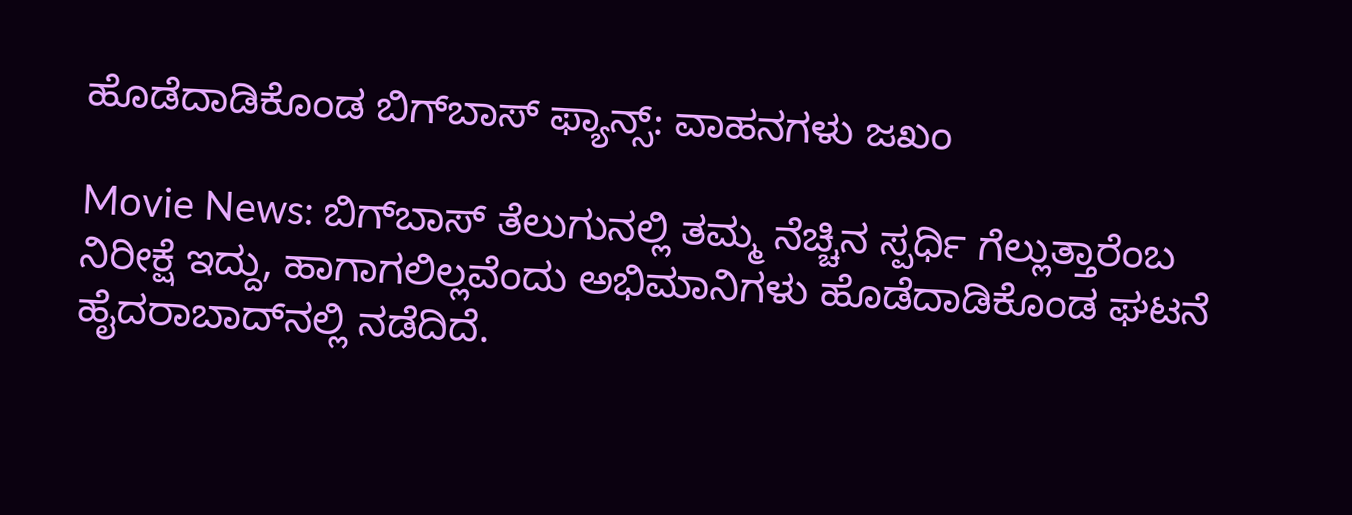ಹೊಡೆದಾಡಿಕೊಂಡ ಬಿಗ್‌ಬಾಸ್ ಫ್ಯಾನ್ಸ್: ವಾಹನಗಳು ಜಖಂ

Movie News: ಬಿಗ್‌ಬಾಸ್ ತೆಲುಗುನಲ್ಲಿ ತಮ್ಮ ನೆಚ್ಚಿನ ಸ್ಪರ್ಧಿ ಗೆಲ್ಲುತ್ತಾರೆಂಬ ನಿರೀಕ್ಷೆ ಇದ್ದು, ಹಾಗಾಗಲಿಲ್ಲವೆಂದು ಅಭಿಮಾನಿಗಳು ಹೊಡೆದಾಡಿಕೊಂಡ ಘಟನೆ ಹೈದರಾಬಾದ್‌ನಲ್ಲಿ ನಡೆದಿದೆ.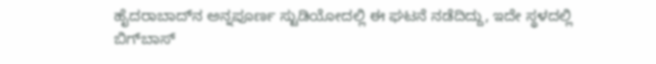ಹೈದರಾಬಾದ್‌ನ ಅನ್ನಪೂರ್ಣ ಸ್ಟುಡಿಯೋದಲ್ಲಿ ಈ ಘಟನೆ ನಡೆದಿದ್ದು, ಇದೇ ಸ್ಥಳದಲ್ಲಿ ಬಿಗ್‌ಬಾಸ್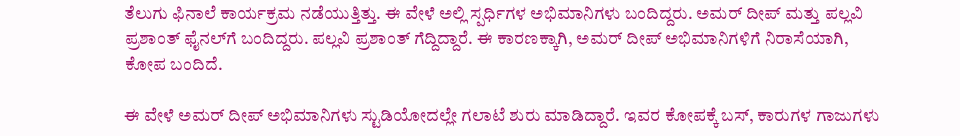ತೆಲುಗು ಫಿನಾಲೆ ಕಾರ್ಯಕ್ರಮ ನಡೆಯುತ್ತಿತ್ತು. ಈ ವೇಳೆ ಅಲ್ಲಿ ಸ್ಪರ್ಧಿಗಳ ಅಭಿಮಾನಿಗಳು ಬಂದಿದ್ದರು. ಅಮರ್ ದೀಪ್ ಮತ್ತು ಪಲ್ಲವಿ ಪ್ರಶಾಂತ್ ಫೈನಲ್‌ಗೆ ಬಂದಿದ್ದರು. ಪಲ್ಲವಿ ಪ್ರಶಾಂತ್ ಗೆದ್ದಿದ್ದಾರೆ. ಈ ಕಾರಣಕ್ಕಾಗಿ, ಅಮರ್ ದೀಪ್ ಅಭಿಮಾನಿಗಳಿಗೆ ನಿರಾಸೆಯಾಗಿ, ಕೋಪ ಬಂದಿದೆ.

ಈ ವೇಳೆ ಅಮರ್ ದೀಪ್ ಅಭಿಮಾನಿಗಳು ಸ್ಟುಡಿಯೋದಲ್ಲೇ ಗಲಾಟೆ ಶುರು ಮಾಡಿದ್ದಾರೆ. ಇವರ ಕೋಪಕ್ಕೆ ಬಸ್, ಕಾರುಗಳ ಗಾಜುಗಳು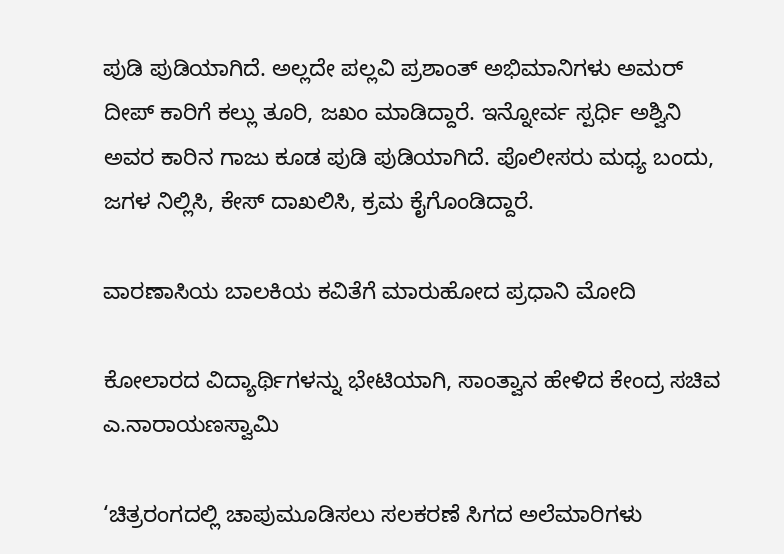ಪುಡಿ ಪುಡಿಯಾಗಿದೆ. ಅಲ್ಲದೇ ಪಲ್ಲವಿ ಪ್ರಶಾಂತ್ ಅಭಿಮಾನಿಗಳು ಅಮರ್ ದೀಪ್ ಕಾರಿಗೆ ಕಲ್ಲು ತೂರಿ, ಜಖಂ ಮಾಡಿದ್ದಾರೆ. ಇನ್ನೋರ್ವ ಸ್ಪರ್ಧಿ ಅಶ್ವಿನಿ ಅವರ ಕಾರಿನ ಗಾಜು ಕೂಡ ಪುಡಿ ಪುಡಿಯಾಗಿದೆ. ಪೊಲೀಸರು ಮಧ್ಯ ಬಂದು, ಜಗಳ ನಿಲ್ಲಿಸಿ, ಕೇಸ್ ದಾಖಲಿಸಿ, ಕ್ರಮ ಕೈಗೊಂಡಿದ್ದಾರೆ.

ವಾರಣಾಸಿಯ ಬಾಲಕಿಯ ಕವಿತೆಗೆ ಮಾರುಹೋದ ಪ್ರಧಾನಿ ಮೋದಿ

ಕೋಲಾರದ ವಿದ್ಯಾರ್ಥಿಗಳನ್ನು ಭೇಟಿಯಾಗಿ, ಸಾಂತ್ವಾನ ಹೇಳಿದ ಕೇಂದ್ರ ಸಚಿವ ಎ.ನಾರಾಯಣಸ್ವಾಮಿ

‘ಚಿತ್ರರಂಗದಲ್ಲಿ ಚಾಪುಮೂಡಿಸಲು ಸಲಕರಣೆ ಸಿಗದ ಅಲೆಮಾರಿಗಳು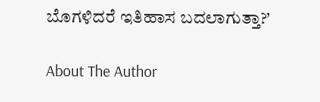ಬೊಗಳಿದರೆ ಇತಿಹಾಸ ಬದಲಾಗುತ್ತಾ?’

About The Author